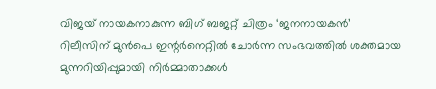വിജയ് നായകനാകുന്ന ബിഗ് ബജറ്റ് ചിത്രം ‘ജനനായകൻ’ റിലീസിന് മുൻപെ ഇന്റർനെറ്റിൽ ചോർന്ന സംഭവത്തിൽ ശക്തമായ മുന്നറിയിപ്പുമായി നിർമ്മാതാക്കൾ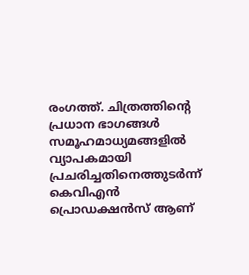രംഗത്ത്. ചിത്രത്തിന്റെ പ്രധാന ഭാഗങ്ങൾ സമൂഹമാധ്യമങ്ങളിൽ വ്യാപകമായി പ്രചരിച്ചതിനെത്തുടർന്ന് കെവിഎൻ പ്രൊഡക്ഷൻസ് ആണ്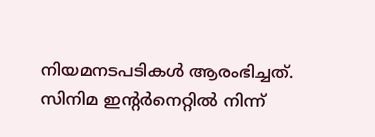നിയമനടപടികൾ ആരംഭിച്ചത്. സിനിമ ഇന്റർനെറ്റിൽ നിന്ന്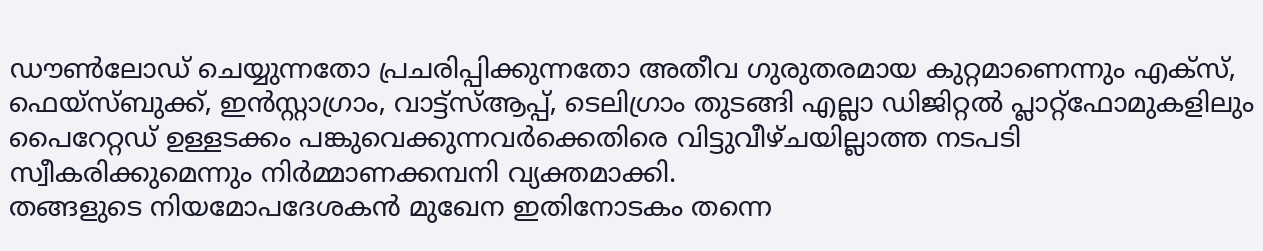ഡൗൺലോഡ് ചെയ്യുന്നതോ പ്രചരിപ്പിക്കുന്നതോ അതീവ ഗുരുതരമായ കുറ്റമാണെന്നും എക്സ്, ഫെയ്സ്ബുക്ക്, ഇൻസ്റ്റാഗ്രാം, വാട്ട്സ്ആപ്പ്, ടെലിഗ്രാം തുടങ്ങി എല്ലാ ഡിജിറ്റൽ പ്ലാറ്റ്ഫോമുകളിലും പൈറേറ്റഡ് ഉള്ളടക്കം പങ്കുവെക്കുന്നവർക്കെതിരെ വിട്ടുവീഴ്ചയില്ലാത്ത നടപടി സ്വീകരിക്കുമെന്നും നിർമ്മാണക്കമ്പനി വ്യക്തമാക്കി.
തങ്ങളുടെ നിയമോപദേശകൻ മുഖേന ഇതിനോടകം തന്നെ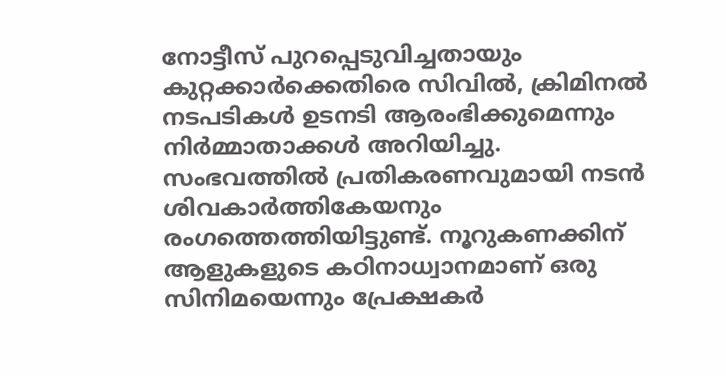നോട്ടീസ് പുറപ്പെടുവിച്ചതായും കുറ്റക്കാർക്കെതിരെ സിവിൽ, ക്രിമിനൽ നടപടികൾ ഉടനടി ആരംഭിക്കുമെന്നും നിർമ്മാതാക്കൾ അറിയിച്ചു. സംഭവത്തിൽ പ്രതികരണവുമായി നടൻ ശിവകാർത്തികേയനും രംഗത്തെത്തിയിട്ടുണ്ട്. നൂറുകണക്കിന് ആളുകളുടെ കഠിനാധ്വാനമാണ് ഒരു സിനിമയെന്നും പ്രേക്ഷകർ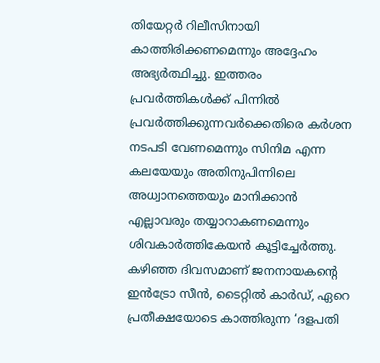തിയേറ്റർ റിലീസിനായി കാത്തിരിക്കണമെന്നും അദ്ദേഹം അഭ്യർത്ഥിച്ചു. ഇത്തരം പ്രവർത്തികൾക്ക് പിന്നിൽ പ്രവർത്തിക്കുന്നവർക്കെതിരെ കർശന നടപടി വേണമെന്നും സിനിമ എന്ന കലയേയും അതിനുപിന്നിലെ അധ്വാനത്തെയും മാനിക്കാൻ എല്ലാവരും തയ്യാറാകണമെന്നും ശിവകാർത്തികേയൻ കൂട്ടിച്ചേർത്തു.
കഴിഞ്ഞ ദിവസമാണ് ജനനായകന്റെ ഇൻട്രോ സീൻ, ടൈറ്റിൽ കാർഡ്, ഏറെ പ്രതീക്ഷയോടെ കാത്തിരുന്ന ‘ദളപതി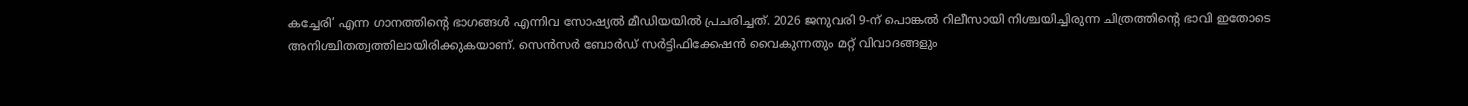കച്ചേരി’ എന്ന ഗാനത്തിന്റെ ഭാഗങ്ങൾ എന്നിവ സോഷ്യൽ മീഡിയയിൽ പ്രചരിച്ചത്. 2026 ജനുവരി 9-ന് പൊങ്കൽ റിലീസായി നിശ്ചയിച്ചിരുന്ന ചിത്രത്തിന്റെ ഭാവി ഇതോടെ അനിശ്ചിതത്വത്തിലായിരിക്കുകയാണ്. സെൻസർ ബോർഡ് സർട്ടിഫിക്കേഷൻ വൈകുന്നതും മറ്റ് വിവാദങ്ങളും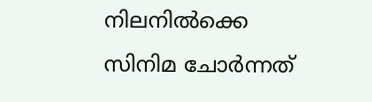നിലനിൽക്കെ സിനിമ ചോർന്നത്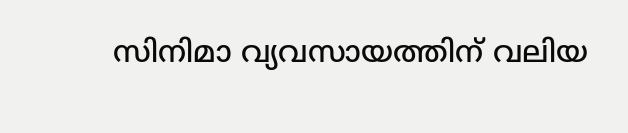സിനിമാ വ്യവസായത്തിന് വലിയ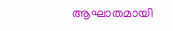ആഘാതമായി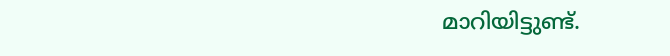മാറിയിട്ടുണ്ട്.